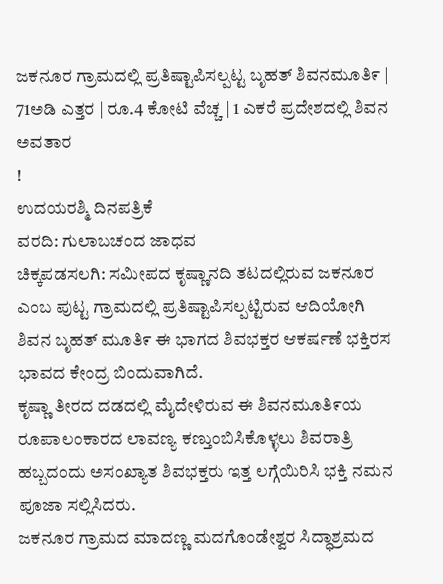ಜಕನೂರ ಗ್ರಾಮದಲ್ಲಿ ಪ್ರತಿಷ್ಟಾಪಿಸಲ್ಪಟ್ಟ ಬೃಹತ್ ಶಿವನಮೂತಿ೯ | 71ಅಡಿ ಎತ್ತರ | ರೂ.4 ಕೋಟಿ ವೆಚ್ಚ | 1 ಎಕರೆ ಪ್ರದೇಶದಲ್ಲಿ ಶಿವನ ಅವತಾರ
!
ಉದಯರಶ್ಮಿ ದಿನಪತ್ರಿಕೆ
ವರದಿ: ಗುಲಾಬಚಂದ ಜಾಧವ
ಚಿಕ್ಕಪಡಸಲಗಿ: ಸಮೀಪದ ಕೃಷ್ಣಾನದಿ ತಟದಲ್ಲಿರುವ ಜಕನೂರ ಎಂಬ ಪುಟ್ಟ ಗ್ರಾಮದಲ್ಲಿ ಪ್ರತಿಷ್ಟಾಪಿಸಲ್ಪಟ್ಟಿರುವ ಆದಿಯೋಗಿ ಶಿವನ ಬೃಹತ್ ಮೂತಿ೯ ಈ ಭಾಗದ ಶಿವಭಕ್ತರ ಆಕರ್ಷಣೆ ಭಕ್ತಿರಸ ಭಾವದ ಕೇಂದ್ರ ಬಿಂದುವಾಗಿದೆ.
ಕೃಷ್ಣಾ ತೀರದ ದಡದಲ್ಲಿ ಮೈದೇಳಿರುವ ಈ ಶಿವನಮೂತಿ೯ಯ ರೂಪಾಲಂಕಾರದ ಲಾವಣ್ಯ ಕಣ್ತುಂಬಿಸಿಕೊಳ್ಳಲು ಶಿವರಾತ್ರಿ ಹಬ್ಬದಂದು ಅಸಂಖ್ಯಾತ ಶಿವಭಕ್ತರು ಇತ್ತ ಲಗ್ಗೆಯಿರಿಸಿ ಭಕ್ತಿ ನಮನ ಪೂಜಾ ಸಲ್ಲಿಸಿದರು.
ಜಕನೂರ ಗ್ರಾಮದ ಮಾದಣ್ಣ ಮದಗೊಂಡೇಶ್ವರ ಸಿದ್ಧಾಶ್ರಮದ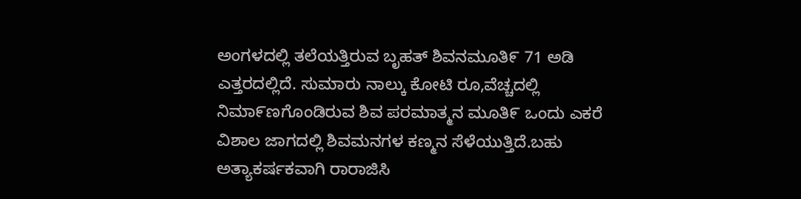ಅಂಗಳದಲ್ಲಿ ತಲೆಯತ್ತಿರುವ ಬೃಹತ್ ಶಿವನಮೂತಿ೯ 71 ಅಡಿ ಎತ್ತರದಲ್ಲಿದೆ. ಸುಮಾರು ನಾಲ್ಕು ಕೋಟಿ ರೂ,ವೆಚ್ಚದಲ್ಲಿ ನಿಮಾ೯ಣಗೊಂಡಿರುವ ಶಿವ ಪರಮಾತ್ಮನ ಮೂತಿ೯ ಒಂದು ಎಕರೆ ವಿಶಾಲ ಜಾಗದಲ್ಲಿ ಶಿವಮನಗಳ ಕಣ್ಮನ ಸೆಳೆಯುತ್ತಿದೆ.ಬಹು ಅತ್ಯಾಕರ್ಷಕವಾಗಿ ರಾರಾಜಿಸಿ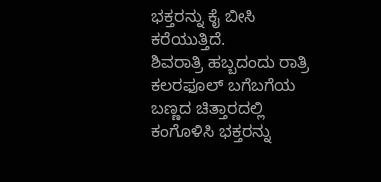ಭಕ್ತರನ್ನು ಕೈ ಬೀಸಿ ಕರೆಯುತ್ತಿದೆ.
ಶಿವರಾತ್ರಿ ಹಬ್ಬದಂದು ರಾತ್ರಿ ಕಲರಫೂಲ್ ಬಗೆಬಗೆಯ ಬಣ್ಣದ ಚಿತ್ತಾರದಲ್ಲಿ ಕಂಗೊಳಿಸಿ ಭಕ್ತರನ್ನು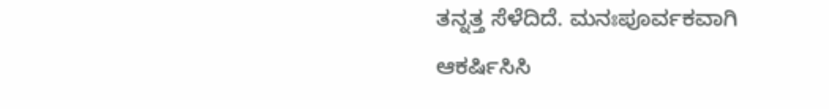ತನ್ನತ್ತ ಸೆಳೆದಿದೆ. ಮನಃಪೂರ್ವಕವಾಗಿ ಆಕರ್ಷಿಸಿಸಿ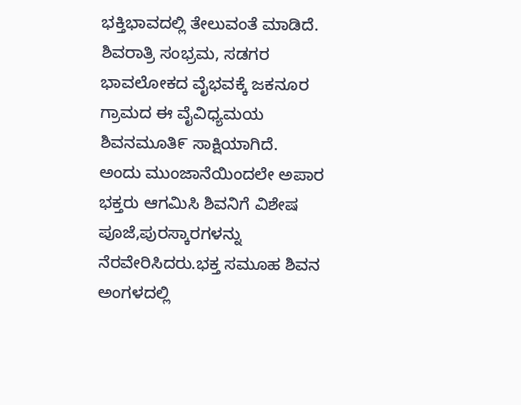ಭಕ್ತಿಭಾವದಲ್ಲಿ ತೇಲುವಂತೆ ಮಾಡಿದೆ. ಶಿವರಾತ್ರಿ ಸಂಭ್ರಮ, ಸಡಗರ ಭಾವಲೋಕದ ವೈಭವಕ್ಕೆ ಜಕನೂರ ಗ್ರಾಮದ ಈ ವೈವಿಧ್ಯಮಯ ಶಿವನಮೂತಿ೯ ಸಾಕ್ಷಿಯಾಗಿದೆ.
ಅಂದು ಮುಂಜಾನೆಯಿಂದಲೇ ಅಪಾರ ಭಕ್ತರು ಆಗಮಿಸಿ ಶಿವನಿಗೆ ವಿಶೇಷ ಪೂಜೆ,ಪುರಸ್ಕಾರಗಳನ್ನು ನೆರವೇರಿಸಿದರು.ಭಕ್ತ ಸಮೂಹ ಶಿವನ ಅಂಗಳದಲ್ಲಿ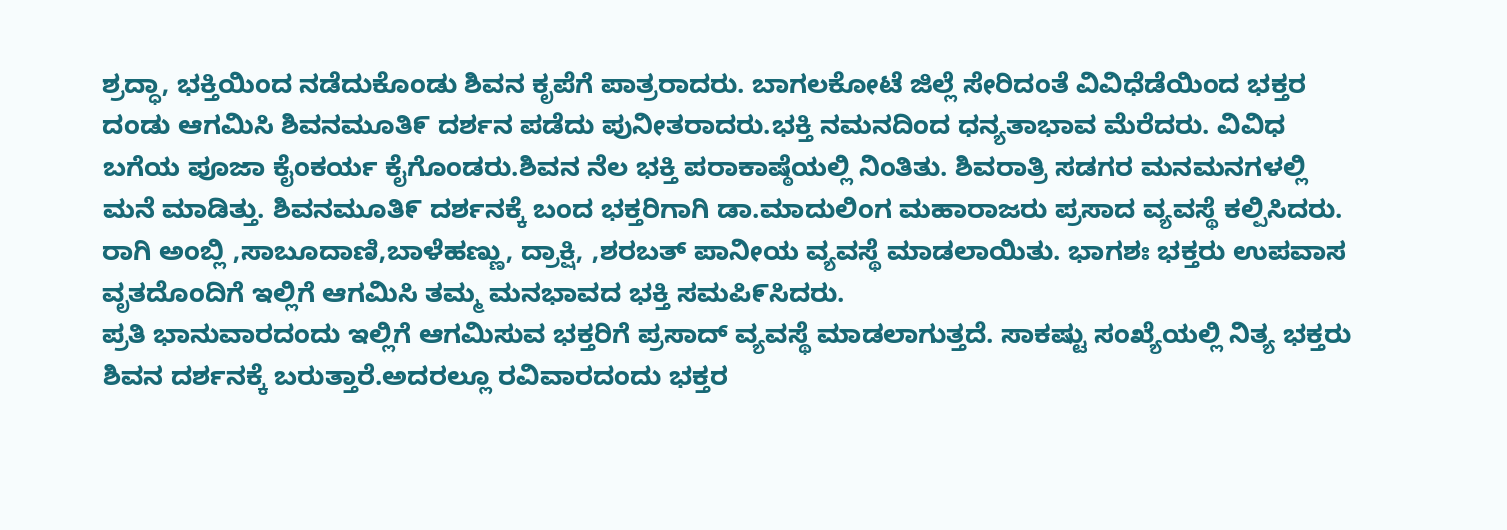ಶ್ರದ್ಧಾ, ಭಕ್ತಿಯಿಂದ ನಡೆದುಕೊಂಡು ಶಿವನ ಕೃಪೆಗೆ ಪಾತ್ರರಾದರು. ಬಾಗಲಕೋಟೆ ಜಿಲ್ಲೆ ಸೇರಿದಂತೆ ವಿವಿಧೆಡೆಯಿಂದ ಭಕ್ತರ ದಂಡು ಆಗಮಿಸಿ ಶಿವನಮೂತಿ೯ ದರ್ಶನ ಪಡೆದು ಪುನೀತರಾದರು.ಭಕ್ತಿ ನಮನದಿಂದ ಧನ್ಯತಾಭಾವ ಮೆರೆದರು. ವಿವಿಧ ಬಗೆಯ ಪೂಜಾ ಕೈಂಕರ್ಯ ಕೈಗೊಂಡರು.ಶಿವನ ನೆಲ ಭಕ್ತಿ ಪರಾಕಾಷ್ಠೆಯಲ್ಲಿ ನಿಂತಿತು. ಶಿವರಾತ್ರಿ ಸಡಗರ ಮನಮನಗಳಲ್ಲಿ ಮನೆ ಮಾಡಿತ್ತು. ಶಿವನಮೂತಿ೯ ದರ್ಶನಕ್ಕೆ ಬಂದ ಭಕ್ತರಿಗಾಗಿ ಡಾ.ಮಾದುಲಿಂಗ ಮಹಾರಾಜರು ಪ್ರಸಾದ ವ್ಯವಸ್ಥೆ ಕಲ್ಪಿಸಿದರು. ರಾಗಿ ಅಂಬ್ಲಿ ,ಸಾಬೂದಾಣಿ,ಬಾಳೆಹಣ್ಣು, ದ್ರಾಕ್ಷಿ, ,ಶರಬತ್ ಪಾನೀಯ ವ್ಯವಸ್ಥೆ ಮಾಡಲಾಯಿತು. ಭಾಗಶಃ ಭಕ್ತರು ಉಪವಾಸ ವೃತದೊಂದಿಗೆ ಇಲ್ಲಿಗೆ ಆಗಮಿಸಿ ತಮ್ಮ ಮನಭಾವದ ಭಕ್ತಿ ಸಮಪಿ೯ಸಿದರು.
ಪ್ರತಿ ಭಾನುವಾರದಂದು ಇಲ್ಲಿಗೆ ಆಗಮಿಸುವ ಭಕ್ತರಿಗೆ ಪ್ರಸಾದ್ ವ್ಯವಸ್ಥೆ ಮಾಡಲಾಗುತ್ತದೆ. ಸಾಕಷ್ಟು ಸಂಖ್ಯೆಯಲ್ಲಿ ನಿತ್ಯ ಭಕ್ತರು ಶಿವನ ದರ್ಶನಕ್ಕೆ ಬರುತ್ತಾರೆ.ಅದರಲ್ಲೂ ರವಿವಾರದಂದು ಭಕ್ತರ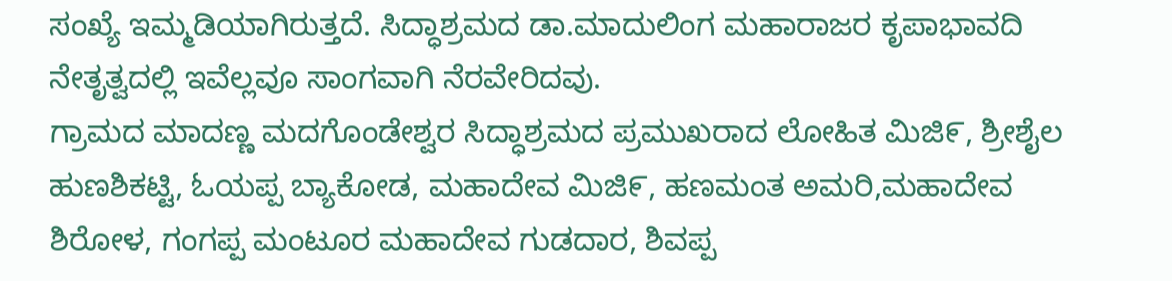ಸಂಖ್ಯೆ ಇಮ್ಮಡಿಯಾಗಿರುತ್ತದೆ. ಸಿದ್ಧಾಶ್ರಮದ ಡಾ.ಮಾದುಲಿಂಗ ಮಹಾರಾಜರ ಕೃಪಾಭಾವದಿ ನೇತೃತ್ವದಲ್ಲಿ ಇವೆಲ್ಲವೂ ಸಾಂಗವಾಗಿ ನೆರವೇರಿದವು.
ಗ್ರಾಮದ ಮಾದಣ್ಣ ಮದಗೊಂಡೇಶ್ವರ ಸಿದ್ಧಾಶ್ರಮದ ಪ್ರಮುಖರಾದ ಲೋಹಿತ ಮಿಜಿ೯, ಶ್ರೀಶೈಲ ಹುಣಶಿಕಟ್ಟಿ, ಓಯಪ್ಪ ಬ್ಯಾಕೋಡ, ಮಹಾದೇವ ಮಿಜಿ೯, ಹಣಮಂತ ಅಮರಿ,ಮಹಾದೇವ ಶಿರೋಳ, ಗಂಗಪ್ಪ ಮಂಟೂರ ಮಹಾದೇವ ಗುಡದಾರ, ಶಿವಪ್ಪ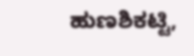ಹುಣಶಿಕಟ್ಟಿ,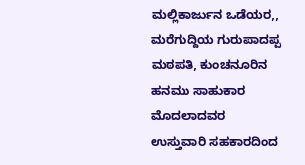ಮಲ್ಲಿಕಾರ್ಜುನ ಒಡೆಯರ,, ಮರೆಗುದ್ದಿಯ ಗುರುಪಾದಪ್ಪ ಮಠಪತಿ, ಕುಂಚನೂರಿನ ಹನಮು ಸಾಹುಕಾರ ಮೊದಲಾದವರ ಉಸ್ತುವಾರಿ ಸಹಕಾರದಿಂದ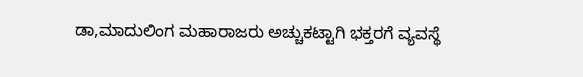ಡಾ,ಮಾದುಲಿಂಗ ಮಹಾರಾಜರು ಅಚ್ಚುಕಟ್ಟಾಗಿ ಭಕ್ತರಗೆ ವ್ಯವಸ್ಥೆ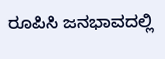ರೂಪಿಸಿ ಜನಭಾವದಲ್ಲಿ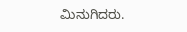ಮಿನುಗಿದರು.